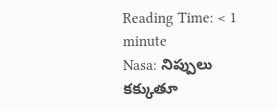Reading Time: < 1 minute
Nasa: నిప్పులు కక్కుతూ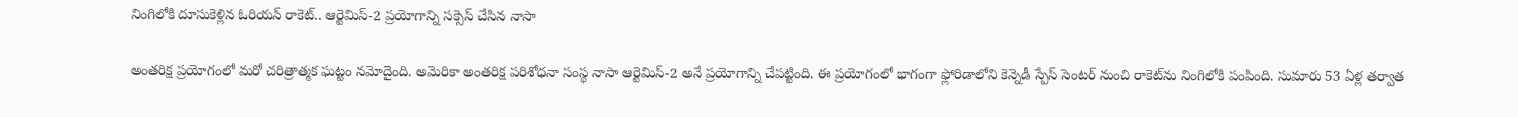నింగిలోకి దూసుకెళ్లిన ఓరియన్‌ రాకెట్‌.. ఆర్టెమిస్-2 ప్రయోగాన్ని సక్సెస్ చేసిన నాసా

అంతరిక్ష ప్రయోగంలో మరో చరిత్రాత్మక ఘట్టం నమోదైంది. అమెరికా అంతరిక్ష పరిశోధనా సంస్థ నాసా ఆర్టెమిస్-2 అనే ప్రయోగాన్ని చేపట్టింది. ఈ ప్రయోగంలో భాగంగా ఫ్లోరిడాలోని కెన్నెడీ స్పేస్ సెంటర్ నుంచి రాకెట్‌ను నింగిలోకి పంపింది. సుమారు 53 ఏళ్ల తర్వాత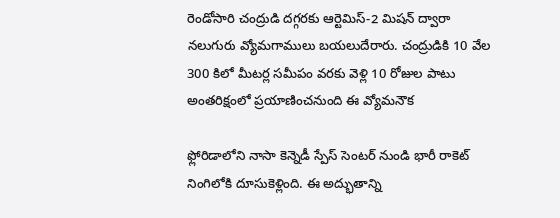రెండోసారి చంద్రుడి దగ్గరకు ఆర్టెమిస్-2 మిషన్ ద్వారా నలుగురు వ్యోమగాములు బయలుదేరారు. చంద్రుడికి 10 వేల 300 కిలో మీటర్ల సమీపం వరకు వెళ్లి 10 రోజుల పాటు అంతరిక్షంలో ప్రయాణించనుంది ఈ వ్యోమనౌక

ఫ్లోరిడాలోని నాసా కెన్నెడీ స్పేస్ సెంటర్ నుండి భారీ రాకెట్ నింగిలోకి దూసుకెళ్లింది. ఈ అద్భుతాన్ని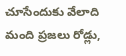చూసేందుకు వేలాది మంది ప్రజలు రోడ్లు,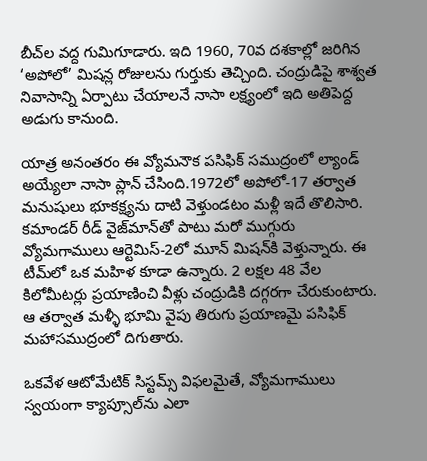బీచ్‌ల వద్ద గుమిగూడారు. ఇది 1960, 70వ దశకాల్లో జరిగిన ‘అపోలో’ మిషన్ల రోజులను గుర్తుకు తెచ్చింది. చంద్రుడిపై శాశ్వత నివాసాన్ని ఏర్పాటు చేయాలనే నాసా లక్ష్యంలో ఇది అతిపెద్ద అడుగు కానుంది.

యాత్ర అనంతరం ఈ వ్యోమనౌక పసిఫిక్ సముద్రంలో ల్యాండ్ అయ్యేలా నాసా ప్లాన్ చేసింది.1972లో అపోలో-17 తర్వాత మనుషులు భూకక్ష్యను దాటి వెళ్తుండటం మళ్లీ ఇదే తొలిసారి. కమాండర్ రీడ్‌ వైజ్‌మాన్‌తో పాటు మరో ముగ్గురు వ్యోమగాములు ఆర్టెమిస్-2లో మూన్‌ మిషన్‌కి వెళ్తున్నారు. ఈ టీమ్‌లో ఒక మహిళ కూడా ఉన్నారు. 2 లక్షల 48 వేల కిలోమీటర్లు ప్రయాణించి వీళ్లు చంద్రుడికి దగ్గరగా చేరుకుంటారు. ఆ తర్వాత మళ్ళీ భూమి వైపు తిరుగు ప్రయాణమై పసిఫిక్ మహాసముద్రంలో దిగుతారు.

ఒకవేళ ఆటోమేటిక్ సిస్టమ్స్ విఫలమైతే, వ్యోమగాములు స్వయంగా క్యాప్సూల్‌ను ఎలా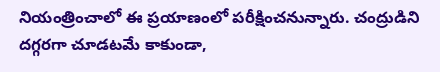నియంత్రించాలో ఈ ప్రయాణంలో పరీక్షించనున్నారు. చంద్రుడిని దగ్గరగా చూడటమే కాకుండా,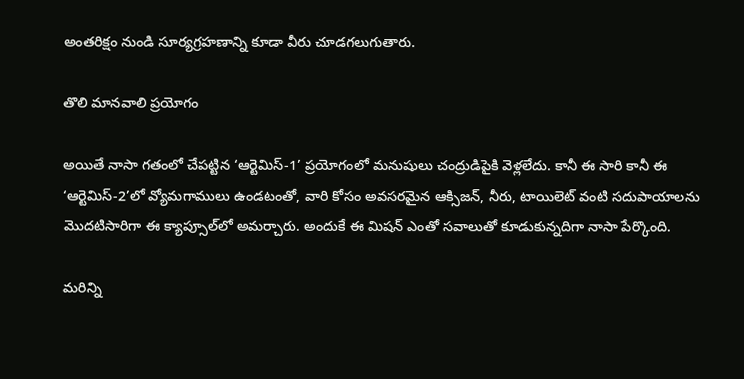అంతరిక్షం నుండి సూర్యగ్రహణాన్ని కూడా వీరు చూడగలుగుతారు.

తొలి మానవాలి ప్రయోగం

అయితే నాసా గతంలో చేపట్టిన ‘ఆర్టెమిస్-1’ ప్రయోగంలో మనుషులు చంద్రుడిపైకి వెళ్లలేదు. కానీ ఈ సారి కానీ ఈ ‘ఆర్టెమిస్-2’లో వ్యోమగాములు ఉండటంతో, వారి కోసం అవసరమైన ఆక్సిజన్, నీరు, టాయిలెట్ వంటి సదుపాయాలను మొదటిసారిగా ఈ క్యాప్సూల్‌లో అమర్చారు. అందుకే ఈ మిషన్ ఎంతో సవాలుతో కూడుకున్నదిగా నాసా పేర్కొంది.

మరిన్ని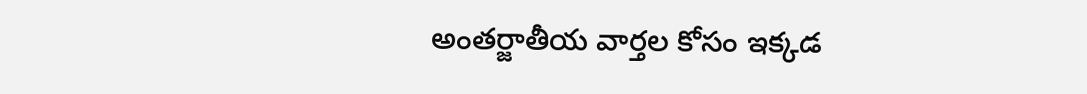అంతర్జాతీయ వార్తల కోసం ఇక్కడ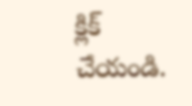క్లిక్ చేయండి.